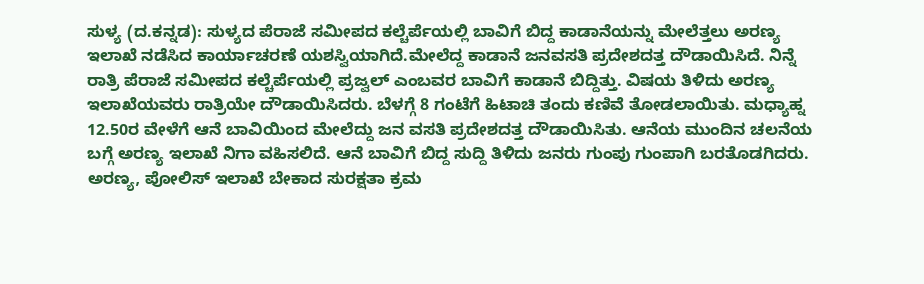ಸುಳ್ಯ (ದ.ಕನ್ನಡ): ಸುಳ್ಯದ ಪೆರಾಜೆ ಸಮೀಪದ ಕಲ್ಚೆರ್ಪೆಯಲ್ಲಿ ಬಾವಿಗೆ ಬಿದ್ದ ಕಾಡಾನೆಯನ್ನು ಮೇಲೆತ್ತಲು ಅರಣ್ಯ ಇಲಾಖೆ ನಡೆಸಿದ ಕಾರ್ಯಾಚರಣೆ ಯಶಸ್ವಿಯಾಗಿದೆ.ಮೇಲೆದ್ದ ಕಾಡಾನೆ ಜನವಸತಿ ಪ್ರದೇಶದತ್ತ ದೌಡಾಯಿಸಿದೆ. ನಿನ್ನೆ ರಾತ್ರಿ ಪೆರಾಜೆ ಸಮೀಪದ ಕಲ್ಚೆರ್ಪೆಯಲ್ಲಿ ಪ್ರಜ್ವಲ್ ಎಂಬವರ ಬಾವಿಗೆ ಕಾಡಾನೆ ಬಿದ್ದಿತ್ತು. ವಿಷಯ ತಿಳಿದು ಅರಣ್ಯ ಇಲಾಖೆಯವರು ರಾತ್ರಿಯೇ ದೌಡಾಯಿಸಿದರು. ಬೆಳಗ್ಗೆ 8 ಗಂಟೆಗೆ ಹಿಟಾಚಿ ತಂದು ಕಣಿವೆ ತೋಡಲಾಯಿತು. ಮಧ್ಯಾಹ್ನ 12.50ರ ವೇಳೆಗೆ ಆನೆ ಬಾವಿಯಿಂದ ಮೇಲೆದ್ದು ಜನ ವಸತಿ ಪ್ರದೇಶದತ್ತ ದೌಡಾಯಿಸಿತು. ಆನೆಯ ಮುಂದಿನ ಚಲನೆಯ ಬಗ್ಗೆ ಅರಣ್ಯ ಇಲಾಖೆ ನಿಗಾ ವಹಿಸಲಿದೆ. ಆನೆ ಬಾವಿಗೆ ಬಿದ್ದ ಸುದ್ದಿ ತಿಳಿದು ಜನರು ಗುಂಪು ಗುಂಪಾಗಿ ಬರತೊಡಗಿದರು. ಅರಣ್ಯ, ಪೋಲಿಸ್ ಇಲಾಖೆ ಬೇಕಾದ ಸುರಕ್ಷತಾ ಕ್ರಮ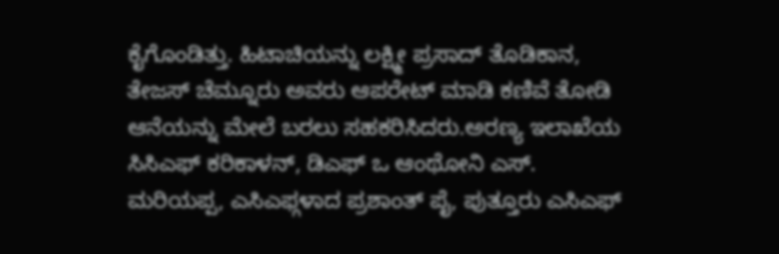ಕೈಗೊಂಡಿತ್ತು. ಹಿಟಾಚಿಯನ್ನು ಲಕ್ಷ್ಮೀ ಪ್ರಸಾದ್ ತೊಡಿಕಾನ, ತೇಜಸ್ ಚೆಮ್ನೂರು ಅವರು ಆಪರೇಟ್ ಮಾಡಿ ಕಣಿವೆ ತೋಡಿ ಆನೆಯನ್ನು ಮೇಲೆ ಬರಲು ಸಹಕರಿಸಿದರು.ಅರಣ್ಯ ಇಲಾಖೆಯ ಸಿಸಿಎಫ್ ಕರಿಕಾಳನ್, ಡಿಎಫ್ ಒ ಆಂಥೋನಿ ಎಸ್. ಮರಿಯಪ್ಪ, ಎಸಿಎಫ್ಗಳಾದ ಪ್ರಶಾಂತ್ ಪೈ, ಪುತ್ತೂರು ಎಸಿಎಫ್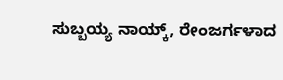ಸುಬ್ಬಯ್ಯ ನಾಯ್ಕ್, ರೇಂಜರ್ಗಳಾದ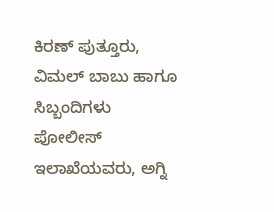ಕಿರಣ್ ಪುತ್ತೂರು, ವಿಮಲ್ ಬಾಬು ಹಾಗೂ ಸಿಬ್ಬಂದಿಗಳು ಪೋಲೀಸ್ ಇಲಾಖೆಯವರು, ಅಗ್ನಿ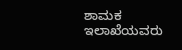ಶಾಮಕ ಇಲಾಖೆಯವರು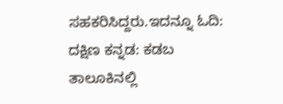ಸಹಕರಿಸಿದ್ದರು.ಇದನ್ನೂ ಓದಿ: ದಕ್ಷಿಣ ಕನ್ನಡ: ಕಡಬ ತಾಲೂಕಿನಲ್ಲಿ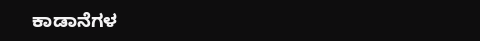ಕಾಡಾನೆಗಳ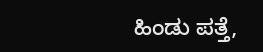ಹಿಂಡು ಪತ್ತೆ,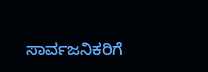ಸಾರ್ವಜನಿಕರಿಗೆ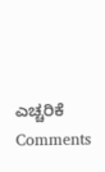ಎಚ್ಚರಿಕೆ
Comments